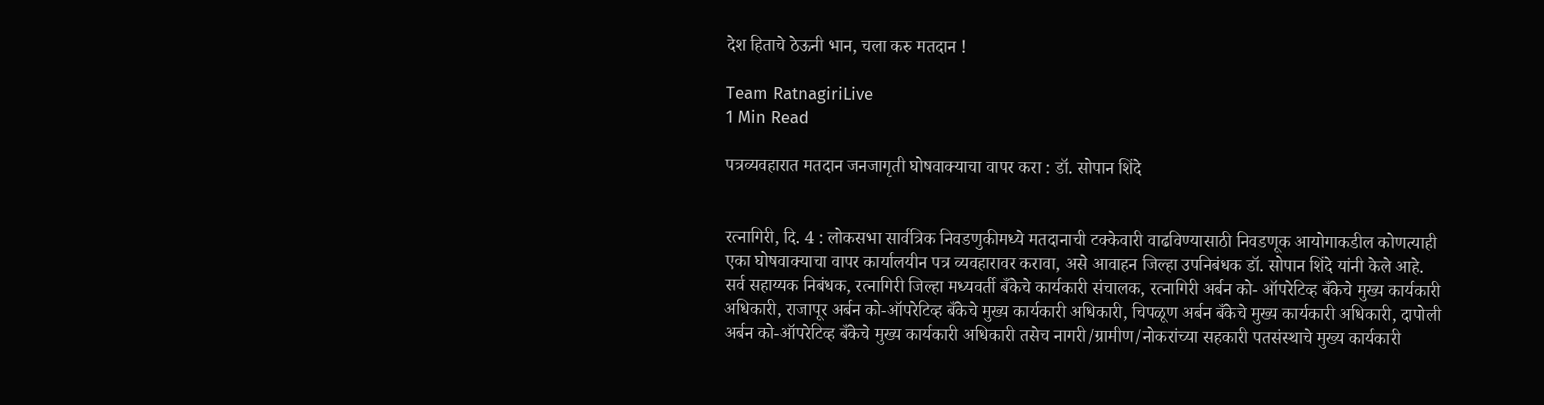देश हिताचे ठेऊनी भान, चला करु मतदान !

Team RatnagiriLive
1 Min Read

पत्रव्यवहारात मतदान जनजागृती घोषवाक्याचा वापर करा : डॉ. सोपान शिंदे


रत्नागिरी, दि. 4 : लोकसभा सार्वत्रिक निवडणुकीमध्ये मतदानाची टक्केवारी वाढविण्यासाठी निवडणूक आयोगाकडील कोणत्याही एका घोषवाक्याचा वापर कार्यालयीन पत्र व्यवहारावर करावा, असे आवाहन जिल्हा उपनिबंधक डॉ. सोपान शिंदे यांनी केले आहे.
सर्व सहाय्यक निबंधक, रत्नागिरी जिल्हा मध्यवर्ती बँकेचे कार्यकारी संचालक, रत्नागिरी अर्बन को- ऑपरेटिव्ह बँकेचे मुख्य कार्यकारी अधिकारी, राजापूर अर्बन को-ऑपरेटिव्ह बँकेचे मुख्य कार्यकारी अधिकारी, चिपळूण अर्बन बँकेचे मुख्य कार्यकारी अधिकारी, दापोली अर्बन को-ऑपरेटिव्ह बँकेचे मुख्य कार्यकारी अधिकारी तसेच नागरी/ग्रामीण/नोकरांच्या सहकारी पतसंस्थाचे मुख्य कार्यकारी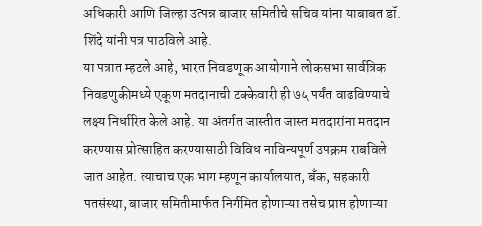अधिकारी आणि जिल्हा उत्पन्न बाजार समितीचे सचिव यांना याबाबत डॉ. शिंदे यांनी पत्र पाठविले आहे.
या पत्रात म्हटले आहे, भारत निवडणूक आयोगाने लोकसभा सार्वत्रिक निवडणुकीमध्ये एकूण मतदानाची टक्केवारी ही ७५ पर्यंत वाढविण्याचे लक्ष्य निर्धारित केले आहे. या अंतर्गत जास्तीत जास्त मतदारांना मतदान करण्यास प्रोत्साहित करण्यासाठी विविध नाविन्यपूर्ण उपक्रम राबविले जात आहेत. त्याचाच एक भाग म्हणून कार्यालयात, बँक, सहकारी पतसंस्था, बाजार समितीमार्फत निर्गमित होणाऱ्या तसेच प्राप्त होणाऱ्या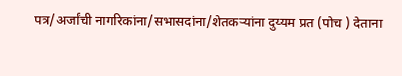पत्र/अर्जांची नागरिकांना/सभासदांना/शेतकऱ्यांना दुय्यम प्रत (पोच ) देताना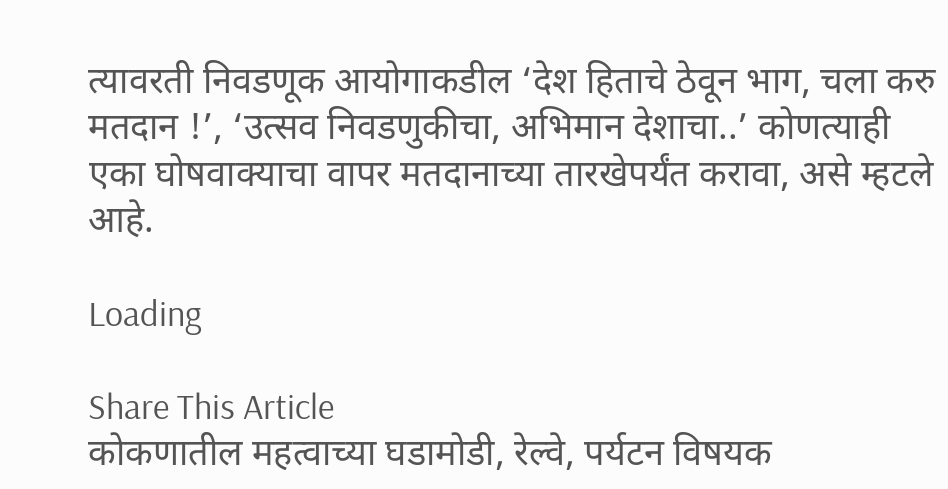त्यावरती निवडणूक आयोगाकडील ‘देश हिताचे ठेवून भाग, चला करु मतदान !’, ‘उत्सव निवडणुकीचा, अभिमान देशाचा..’ कोणत्याही एका घोषवाक्याचा वापर मतदानाच्या तारखेपर्यंत करावा, असे म्हटले आहे.

Loading

Share This Article
कोकणातील महत्वाच्या घडामोडी, रेल्वे, पर्यटन विषयक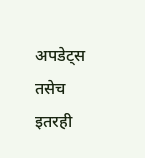अपडेट्स तसेच इतरही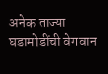अनेक ताज्या घडामोडींची वेगवान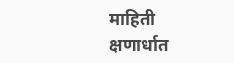माहिती क्षणार्धात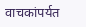वाचकांपर्यत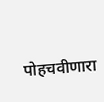पोहचवीणारा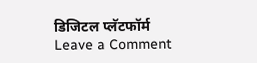डिजिटल प्लॅटफॉर्म
Leave a Comment